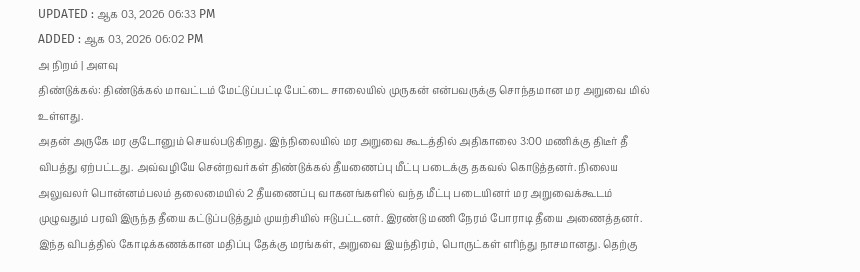UPDATED : ஆக 03, 2026 06:33 PM
ADDED : ஆக 03, 2026 06:02 PM
அ நிறம் | அளவு
திண்டுக்கல்: திண்டுக்கல் மாவட்டம் மேட்டுப்பட்டி பேட்டை சாலையில் முருகன் என்பவருக்கு சொந்தமான மர அறுவை மில் உள்ளது.
அதன் அருகே மர குடோனும் செயல்படுகிறது. இந்நிலையில் மர அறுவை கூடத்தில் அதிகாலை 3:00 மணிக்கு திடீர் தீ விபத்து ஏற்பட்டது. அவ்வழியே சென்றவர்கள் திண்டுக்கல் தீயணைப்பு மீட்பு படைக்கு தகவல் கொடுத்தனர். நிலைய அலுவலர் பொன்னம்பலம் தலைமையில் 2 தீயணைப்பு வாகனங்களில் வந்த மீட்பு படையினர் மர அறுவைக்கூடம் முழுவதும் பரவி இருந்த தீயை கட்டுப்படுத்தும் முயற்சியில் ஈடுபட்டனர். இரண்டு மணி நேரம் போராடி தீயை அணைத்தனர். இந்த விபத்தில் கோடிக்கணக்கான மதிப்பு தேக்கு மரங்கள், அறுவை இயந்திரம், பொருட்கள் எரிந்து நாசமானது. தெற்கு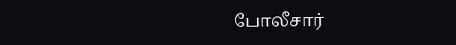போலீசார்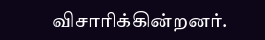விசாரிக்கின்றனர்.